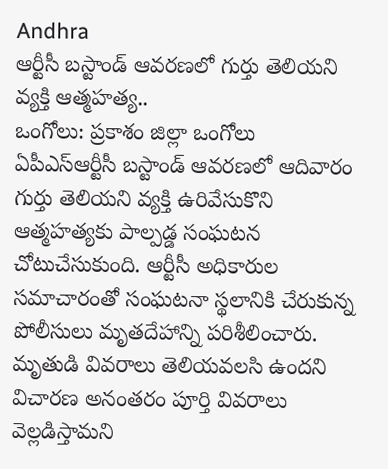Andhra
ఆర్టీసీ బస్టాండ్ ఆవరణలో గుర్తు తెలియని వ్యక్తి ఆత్మహత్య..
ఒంగోలు: ప్రకాశం జిల్లా ఒంగోలు ఏపీఎస్ఆర్టీసీ బస్టాండ్ ఆవరణలో ఆదివారం గుర్తు తెలియని వ్యక్తి ఉరివేసుకొని ఆత్మహత్యకు పాల్పడ్డ సంఘటన చోటుచేసుకుంది. ఆర్టీసీ అధికారుల సమాచారంతో సంఘటనా స్థలానికి చేరుకున్న పోలీసులు మృతదేహాన్ని పరిశీలించారు. మృతుడి వివరాలు తెలియవలసి ఉందని విచారణ అనంతరం పూర్తి వివరాలు వెల్లడిస్తామని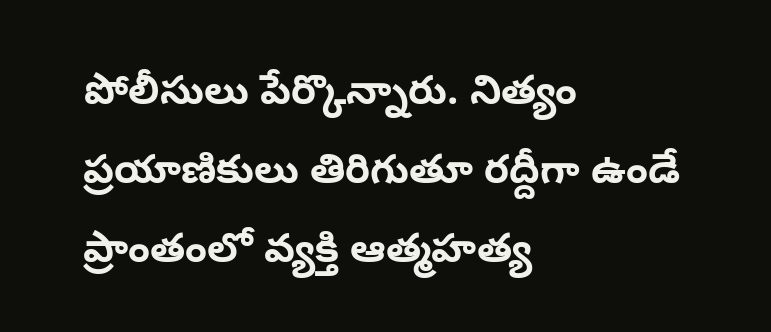పోలీసులు పేర్కొన్నారు. నిత్యం ప్రయాణికులు తిరిగుతూ రద్దీగా ఉండే ప్రాంతంలో వ్యక్తి ఆత్మహత్య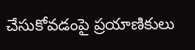చేసుకోవడంపై ప్రయాణికులు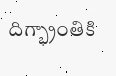దిగ్భ్రాంతికి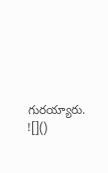గురయ్యారు.
![]()